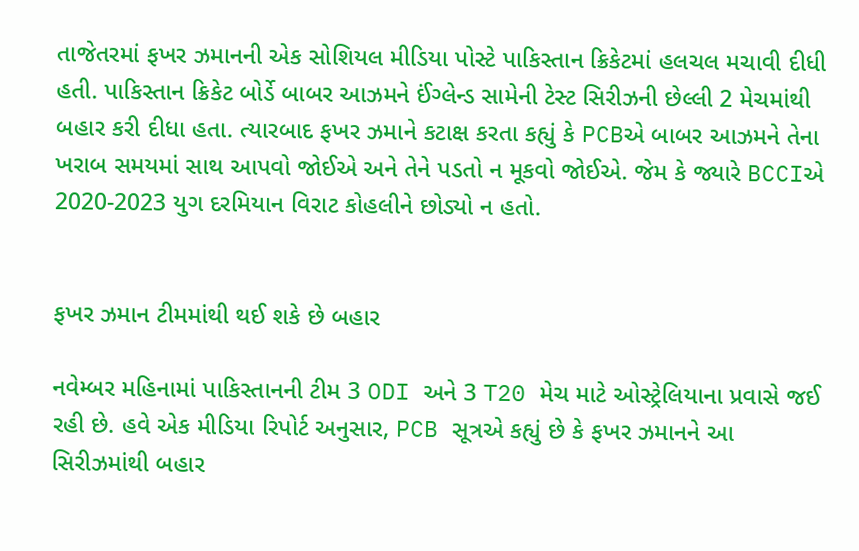તાજેતરમાં ફખર ઝમાનની એક સોશિયલ મીડિયા પોસ્ટે પાકિસ્તાન ક્રિકેટમાં હલચલ મચાવી દીધી હતી. પાકિસ્તાન ક્રિકેટ બોર્ડે બાબર આઝમને ઈંગ્લેન્ડ સામેની ટેસ્ટ સિરીઝની છેલ્લી 2 મેચમાંથી બહાર કરી દીધા હતા. ત્યારબાદ ફખર ઝમાને કટાક્ષ કરતા કહ્યું કે PCBએ બાબર આઝમને તેના ખરાબ સમયમાં સાથ આપવો જોઈએ અને તેને પડતો ન મૂકવો જોઈએ. જેમ કે જ્યારે BCCIએ 2020-2023 યુગ દરમિયાન વિરાટ કોહલીને છોડ્યો ન હતો.


ફખર ઝમાન ટીમમાંથી થઈ શકે છે બહાર

નવેમ્બર મહિનામાં પાકિસ્તાનની ટીમ 3 ODI અને 3 T20 મેચ માટે ઓસ્ટ્રેલિયાના પ્રવાસે જઈ રહી છે. હવે એક મીડિયા રિપોર્ટ અનુસાર, PCB સૂત્રએ કહ્યું છે કે ફખર ઝમાનને આ સિરીઝમાંથી બહાર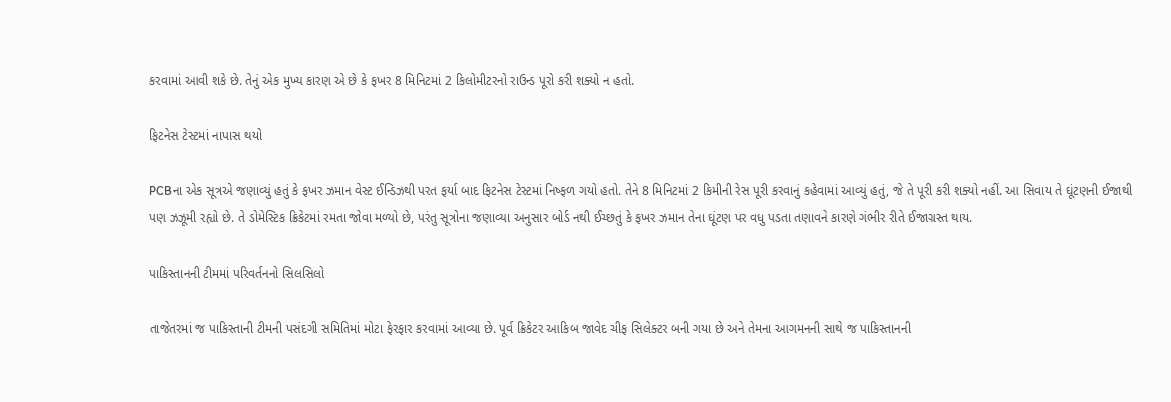કરવામાં આવી શકે છે. તેનું એક મુખ્ય કારણ એ છે કે ફખર 8 મિનિટમાં 2 કિલોમીટરનો રાઉન્ડ પૂરો કરી શક્યો ન હતો.

ફિટનેસ ટેસ્ટમાં નાપાસ થયો

PCBના એક સૂત્રએ જણાવ્યું હતું કે ફખર ઝમાન વેસ્ટ ઈન્ડિઝથી પરત ફર્યા બાદ ફિટનેસ ટેસ્ટમાં નિષ્ફળ ગયો હતો. તેને 8 મિનિટમાં 2 કિમીની રેસ પૂરી કરવાનું કહેવામાં આવ્યું હતું, જે તે પૂરી કરી શક્યો નહીં. આ સિવાય તે ઘૂંટણની ઈજાથી પણ ઝઝૂમી રહ્યો છે. તે ડોમેસ્ટિક ક્રિકેટમાં રમતા જોવા મળ્યો છે, પરંતુ સૂત્રોના જણાવ્યા અનુસાર બોર્ડ નથી ઈચ્છતું કે ફખર ઝમાન તેના ઘૂંટણ પર વધુ પડતા તણાવને કારણે ગંભીર રીતે ઈજાગ્રસ્ત થાય.

પાકિસ્તાનની ટીમમાં પરિવર્તનનો સિલસિલો

તાજેતરમાં જ પાકિસ્તાની ટીમની પસંદગી સમિતિમાં મોટા ફેરફાર કરવામાં આવ્યા છે. પૂર્વ ક્રિકેટર આકિબ જાવેદ ચીફ સિલેક્ટર બની ગયા છે અને તેમના આગમનની સાથે જ પાકિસ્તાનની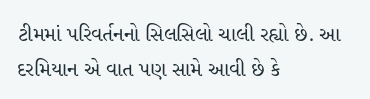ટીમમાં પરિવર્તનનો સિલસિલો ચાલી રહ્યો છે. આ દરમિયાન એ વાત પણ સામે આવી છે કે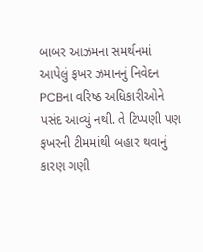બાબર આઝમના સમર્થનમાં આપેલું ફખર ઝમાનનું નિવેદન PCBના વરિષ્ઠ અધિકારીઓને પસંદ આવ્યું નથી. તે ટિપ્પણી પણ ફખરની ટીમમાંથી બહાર થવાનું કારણ ગણી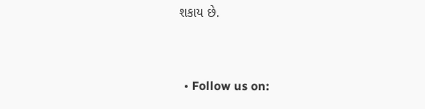શકાય છે.


  • Follow us on: